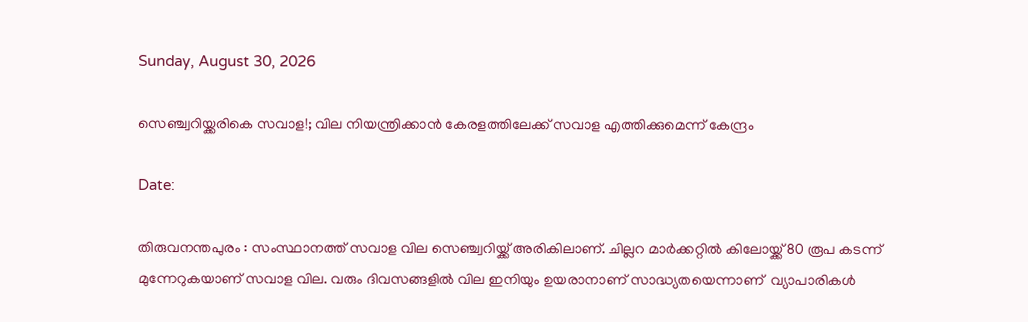Sunday, August 30, 2026

സെഞ്ച്വറിയ്ക്കരികെ സവാള!; വില നിയന്ത്രിക്കാൻ കേരളത്തിലേക്ക് സവാള എത്തിക്കുമെന്ന് കേന്ദ്രം

Date:

തിരുവനന്തപുരം : സംസ്ഥാനത്ത് സവാള വില സെഞ്ച്വറിയ്ക്ക് അരികിലാണ്. ചില്ലറ മാർക്കറ്റിൽ കിലോയ്ക്ക് 80 രൂപ കടന്ന് മുന്നേറുകയാണ് സവാള വില. വരും ദിവസങ്ങളിൽ വില ഇനിയും ഉയരാനാണ് സാദ്ധ്യതയെന്നാണ്  വ്യാപാരികൾ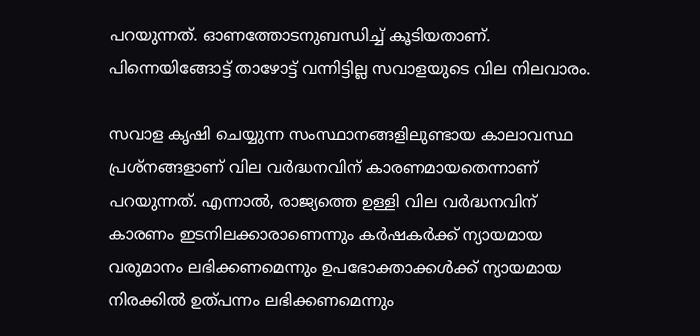പറയുന്നത്. ഓണത്തോടനുബന്ധിച്ച് കൂടിയതാണ്. പിന്നെയിങ്ങോട്ട് താഴോട്ട് വന്നിട്ടില്ല സവാളയുടെ വില നിലവാരം.

സവാള കൃഷി ചെയ്യുന്ന സംസ്ഥാനങ്ങളിലുണ്ടായ കാലാവസ്ഥ പ്രശ്നങ്ങളാണ് വില വർദ്ധനവിന് കാരണമായതെന്നാണ് പറയുന്നത്. എന്നാൽ, രാജ്യത്തെ ഉള്ളി വില വർദ്ധനവിന് കാരണം ഇടനിലക്കാരാണെന്നും കർഷകർക്ക് ന്യായമായ വരുമാനം ലഭിക്കണമെന്നും ഉപഭോക്താക്കൾക്ക് ന്യായമായ നിരക്കിൽ ഉത്പന്നം ലഭിക്കണമെന്നും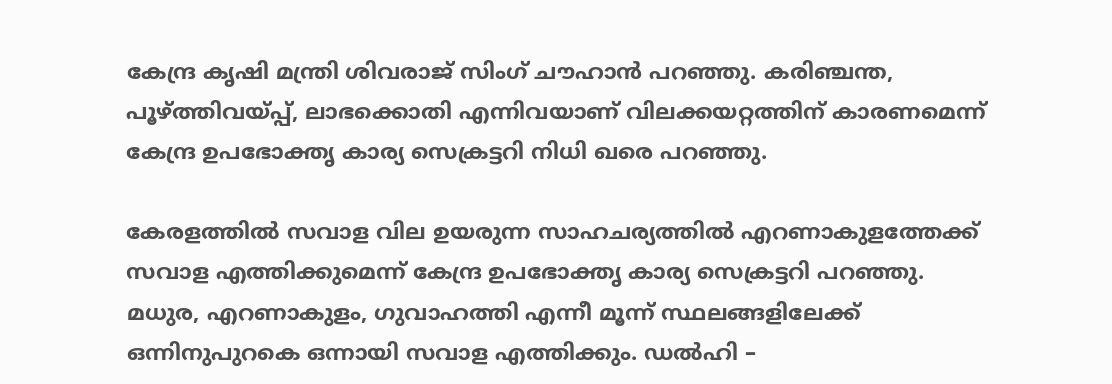കേന്ദ്ര കൃഷി മന്ത്രി ശിവരാജ് സിംഗ് ചൗഹാൻ പറഞ്ഞു. കരിഞ്ചന്ത, പൂഴ്ത്തിവയ്പ്പ്, ലാഭക്കൊതി എന്നിവയാണ് വിലക്കയറ്റത്തിന് കാരണമെന്ന് കേന്ദ്ര ഉപഭോക്തൃ കാര്യ സെക്രട്ടറി നിധി ഖരെ പറഞ്ഞു.

കേരളത്തിൽ സവാള വില ഉയരുന്ന സാഹചര്യത്തിൽ എറണാകുളത്തേക്ക് സവാള എത്തിക്കുമെന്ന് കേന്ദ്ര ഉപഭോക്തൃ കാര്യ സെക്രട്ടറി പറഞ്ഞു. മധുര, എറണാകുളം, ഗുവാഹത്തി എന്നീ മൂന്ന് സ്ഥലങ്ങളിലേക്ക് ഒന്നിനുപുറകെ ഒന്നായി സവാള എത്തിക്കും. ഡൽഹി –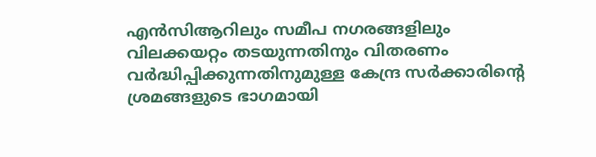എൻ‌സി‌ആറിലും സമീപ നഗരങ്ങളിലും വിലക്കയറ്റം തടയുന്നതിനും വിതരണം വർദ്ധിപ്പിക്കുന്നതിനുമുള്ള കേന്ദ്ര സർക്കാരിൻ്റെ ശ്രമങ്ങളുടെ ഭാഗമായി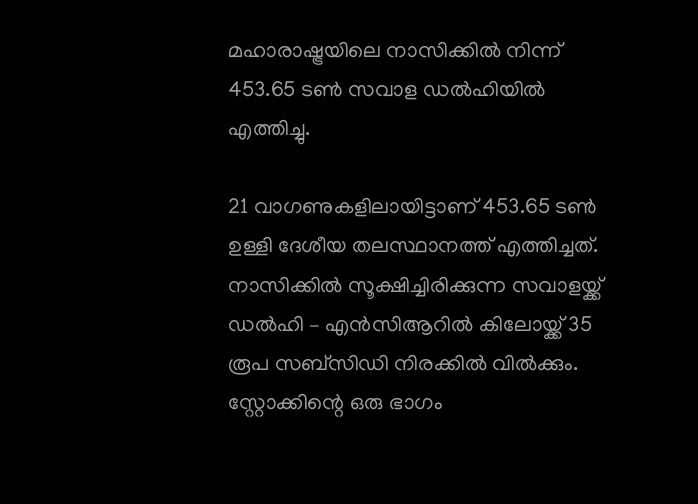മഹാരാഷ്ട്രയിലെ നാസിക്കിൽ നിന്ന് 453.65 ടൺ സവാള ഡൽഹിയിൽ എത്തിച്ചു.

21 വാഗണുകളിലായിട്ടാണ് 453.65 ടൺ ഉള്ളി ദേശീയ തലസ്ഥാനത്ത് എത്തിച്ചത്. നാസിക്കിൽ സൂക്ഷിച്ചിരിക്കുന്ന സവാളയ്ക്ക് ഡൽഹി – എൻസിആറിൽ കിലോയ്ക്ക് 35 രൂപ സബ്സിഡി നിരക്കിൽ വിൽക്കും. സ്റ്റോക്കിന്റെ ഒരു ഭാഗം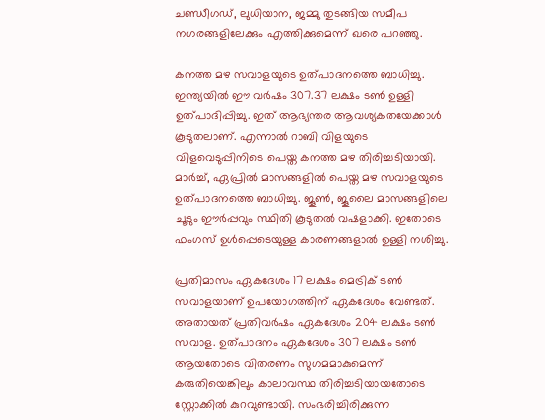ചണ്ഡീഗഡ്, ലുധിയാന, ജമ്മു തുടങ്ങിയ സമീപ നഗരങ്ങളിലേക്കും എത്തിക്കുമെന്ന് ഖരെ പറഞ്ഞു.

കനത്ത മഴ സവാളയുടെ ഉത്പാദനത്തെ ബാധിച്ചു. ഇന്ത്യയിൽ ഈ വർഷം 307.37 ലക്ഷം ടൺ ഉള്ളി ഉത്പാദിപ്പിച്ചു. ഇത് ആഭ്യന്തര ആവശ്യകതയേക്കാൾ കൂടുതലാണ്. എന്നാൽ റാബി വിളയുടെ വിളവെടുപ്പിനിടെ പെയ്ത കനത്ത മഴ തിരിച്ചടിയായി. മാർച്ച്, ഏപ്രിൽ മാസങ്ങളിൽ പെയ്ത മഴ സവാളയുടെ ഉത്പാദനത്തെ ബാധിച്ചു. ജൂൺ, ജൂലൈ മാസങ്ങളിലെ ചൂടും ഈർപ്പവും സ്ഥിതി കൂടുതൽ വഷളാക്കി. ഇതോടെ ഫംഗസ് ഉൾപ്പെടെയുള്ള കാരണങ്ങളാൽ ഉള്ളി നശിച്ചു.

പ്രതിമാസം ഏകദേശം 17 ലക്ഷം മെട്രിക് ടൺ സവാളയാണ് ഉപയോഗത്തിന് ഏകദേശം വേണ്ടത്. അതായത് പ്രതിവർഷം ഏകദേശം 204 ലക്ഷം ടൺ സവാള. ഉത്പാദനം ഏകദേശം 307 ലക്ഷം ടൺ ആയതോടെ വിതരണം സുഗമമാകുമെന്ന് കരുതിയെങ്കിലും കാലാവസ്ഥ തിരിച്ചടിയായതോടെ സ്റ്റോക്കിൽ കുറവുണ്ടായി. സംഭരിച്ചിരിക്കുന്ന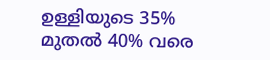ഉള്ളിയുടെ 35% മുതൽ 40% വരെ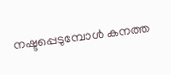നഷ്ടപ്പെടുമ്പോൾ കനത്ത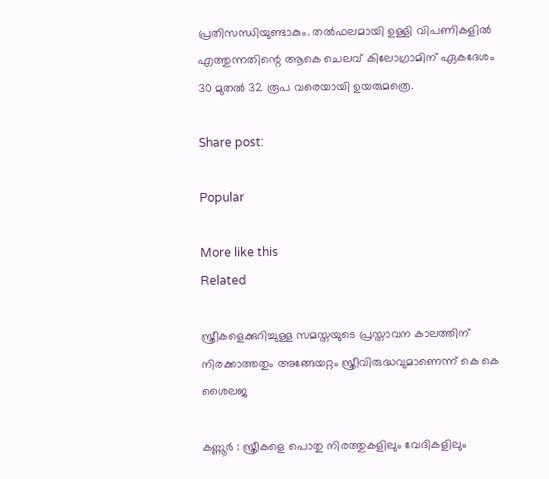പ്രതിസന്ധിയുണ്ടാകും. തൽഫലമായി ഉള്ളി വിപണികളിൽ എത്തുന്നതിന്റെ ആകെ ചെലവ് കിലോഗ്രാമിന് ഏകദേശം 30 മുതൽ 32 രൂപ വരെയായി ഉയരുമത്രെ.

Share post:

Popular

More like this
Related

സ്ത്രീകളെക്കുറിച്ചുള്ള സമസ്തയുടെ പ്രസ്താവന കാലത്തിന് നിരക്കാത്തതും അങ്ങേയറ്റം സ്ത്രീവിരുദ്ധവുമാണെന്ന് കെ കെ ശൈലജ

കണ്ണൂര്‍ : സ്ത്രീകളെ പൊതു നിരത്തുകളിലും വേദികളിലും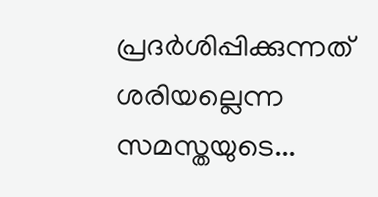പ്രദര്‍ശിപ്പിക്കുന്നത് ശരിയല്ലെന്ന സമസ്തയുടെ...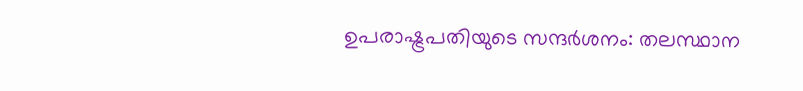ഉപരാഷ്ട്രപതിയുടെ സന്ദർശനം: തലസ്ഥാന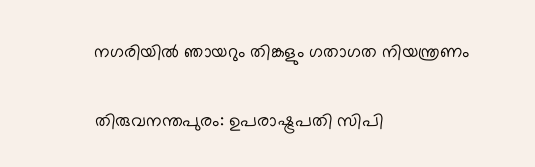നഗരിയിൽ ഞായറും തിങ്കളും ഗതാഗത നിയന്ത്രണം

തിരുവനന്തപുരം: ഉപരാഷ്ട്രപതി സിപി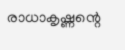രാധാകൃഷ്ണന്റെ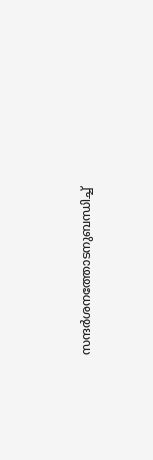സന്ദര്‍ശനത്തോടനുബന്ധിച്ച്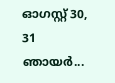ഓഗസ്റ്റ് 30, 31 ഞായർ...